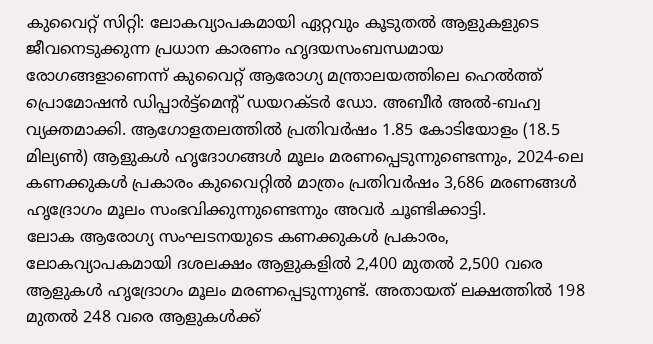കുവൈറ്റ് സിറ്റി: ലോകവ്യാപകമായി ഏറ്റവും കൂടുതൽ ആളുകളുടെ ജീവനെടുക്കുന്ന പ്രധാന കാരണം ഹൃദയസംബന്ധമായ രോഗങ്ങളാണെന്ന് കുവൈറ്റ് ആരോഗ്യ മന്ത്രാലയത്തിലെ ഹെൽത്ത് പ്രൊമോഷൻ ഡിപ്പാർട്ട്മെന്റ് ഡയറക്ടർ ഡോ. അബീർ അൽ-ബഹ്വ വ്യക്തമാക്കി. ആഗോളതലത്തിൽ പ്രതിവർഷം 1.85 കോടിയോളം (18.5 മില്യൺ) ആളുകൾ ഹൃദോഗങ്ങൾ മൂലം മരണപ്പെടുന്നുണ്ടെന്നും, 2024-ലെ കണക്കുകൾ പ്രകാരം കുവൈറ്റിൽ മാത്രം പ്രതിവർഷം 3,686 മരണങ്ങൾ ഹൃദ്രോഗം മൂലം സംഭവിക്കുന്നുണ്ടെന്നും അവർ ചൂണ്ടിക്കാട്ടി.
ലോക ആരോഗ്യ സംഘടനയുടെ കണക്കുകൾ പ്രകാരം, ലോകവ്യാപകമായി ദശലക്ഷം ആളുകളിൽ 2,400 മുതൽ 2,500 വരെ ആളുകൾ ഹൃദ്രോഗം മൂലം മരണപ്പെടുന്നുണ്ട്. അതായത് ലക്ഷത്തിൽ 198 മുതൽ 248 വരെ ആളുകൾക്ക്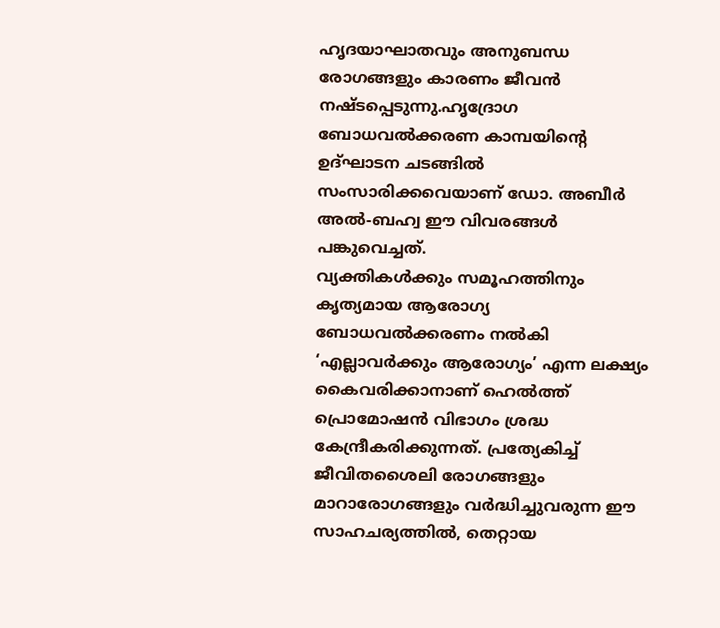ഹൃദയാഘാതവും അനുബന്ധ രോഗങ്ങളും കാരണം ജീവൻ നഷ്ടപ്പെടുന്നു.ഹൃദ്രോഗ ബോധവൽക്കരണ കാമ്പയിന്റെ ഉദ്ഘാടന ചടങ്ങിൽ സംസാരിക്കവെയാണ് ഡോ. അബീർ അൽ-ബഹ്വ ഈ വിവരങ്ങൾ പങ്കുവെച്ചത്.
വ്യക്തികൾക്കും സമൂഹത്തിനും കൃത്യമായ ആരോഗ്യ ബോധവൽക്കരണം നൽകി ‘എല്ലാവർക്കും ആരോഗ്യം’ എന്ന ലക്ഷ്യം കൈവരിക്കാനാണ് ഹെൽത്ത് പ്രൊമോഷൻ വിഭാഗം ശ്രദ്ധ കേന്ദ്രീകരിക്കുന്നത്. പ്രത്യേകിച്ച് ജീവിതശൈലി രോഗങ്ങളും മാറാരോഗങ്ങളും വർദ്ധിച്ചുവരുന്ന ഈ സാഹചര്യത്തിൽ, തെറ്റായ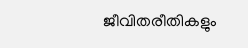ജീവിതരീതികളും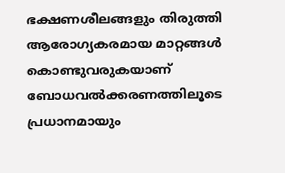ഭക്ഷണശീലങ്ങളും തിരുത്തി ആരോഗ്യകരമായ മാറ്റങ്ങൾ കൊണ്ടുവരുകയാണ് ബോധവൽക്കരണത്തിലൂടെ പ്രധാനമായും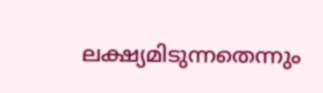ലക്ഷ്യമിടുന്നതെന്നും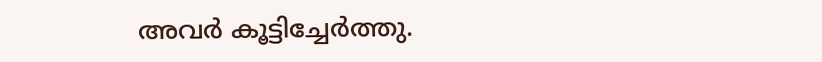അവർ കൂട്ടിച്ചേർത്തു.